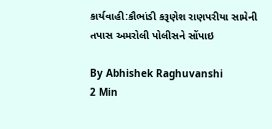કાર્યવાહી:કૌભાંડી કરૂણેશ રાણપરીયા સામેની તપાસ અમરોલી પોલીસને સોંપાઇ

By Abhishek Raghuvanshi
2 Min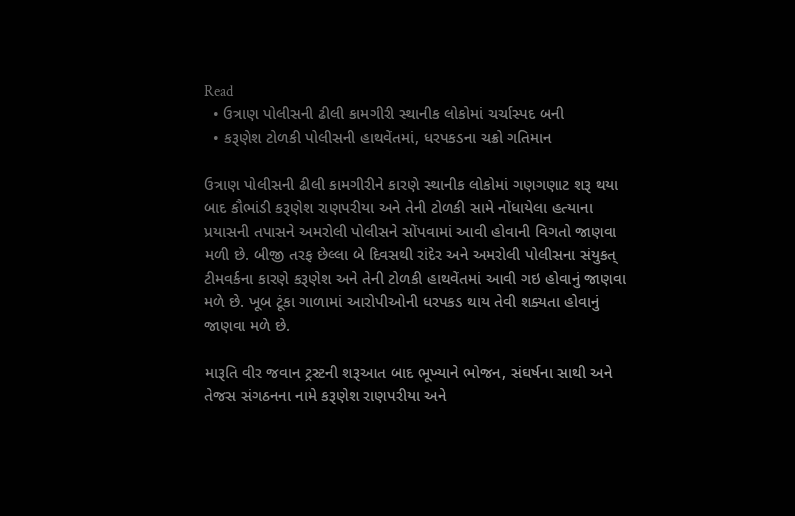Read
  • ઉત્રાણ પોલીસની ઢીલી કામગીરી સ્થાનીક લોકોમાં ચર્ચાસ્પદ બની
  • કરૂણેશ ટોળકી પોલીસની હાથવેંતમાં, ધરપકડના ચક્રો ગતિમાન

ઉત્રાણ પોલીસની ઢીલી કામગીરીને કારણે સ્થાનીક લોકોમાં ગણગણાટ શરૂ થયા બાદ કૌભાંડી કરૂણેશ રાણપરીયા અને તેની ટોળકી સામે નોંધાયેલા હત્યાના પ્રયાસની તપાસને અમરોલી પોલીસને સોંપવામાં આવી હોવાની વિગતો જાણવા મળી છે. બીજી તરફ છેલ્લા બે દિવસથી રાંદેર અને અમરોલી પોલીસના સંયુકત્ ટીમવર્કના કારણે કરૂણેશ અને તેની ટોળકી હાથવેંતમાં આવી ગઇ હોવાનું જાણવા મળે છે. ખૂબ ટૂંકા ગાળામાં આરોપીઓની ધરપકડ થાય તેવી શક્યતા હોવાનું જાણવા મળે છે.

મારૂતિ વીર જવાન ટ્રસ્ટની શરૂઆત બાદ ભૂખ્યાને ભોજન, સંઘર્ષના સાથી અને તેજસ સંગઠનના નામે કરૂણેશ રાણપરીયા અને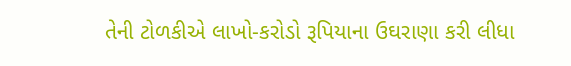તેની ટોળકીએ લાખો-કરોડો રૂપિયાના ઉઘરાણા કરી લીધા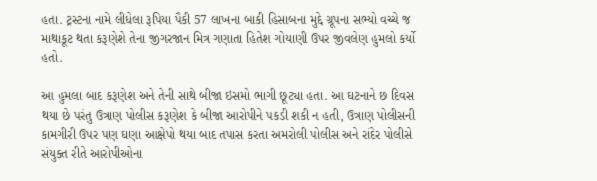હતા. ટ્રસ્ટના નામે લીધેલા રૂપિયા પૈકી 57 લાખના બાકી હિસાબના મુદ્દે ગ્રૂપના સભ્યો વચ્ચે જ માથાકૂટ થતા કરૂણેશે તેના જીગરજાન મિત્ર ગણાતા હિતેશ ગોયાણી ઉપર જીવલેણ હુમલો કર્યો હતો.

આ હુમલા બાદ કરૂણેશ અને તેની સાથે બીજા ઇસમો ભાગી છૂટ્યા હતા. આ ઘટનાને છ દિવસ થયા છે પરંતુ ઉત્રાણ પોલીસ કરૂણેશ કે બીજા આરોપીને પકડી શકી ન હતી, ઉત્રાણ પોલીસની કામગીરી ઉપર પણ ઘણા આક્ષેપો થયા બાદ તપાસ કરતા અમરોલી પોલીસ અને રાંદેર પોલીસે સંયુક્ત રીતે આરોપીઓના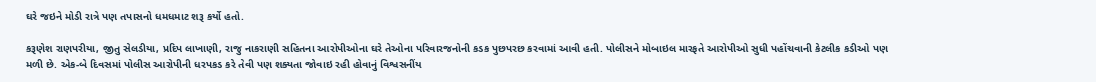ઘરે જઇને મોડી રાત્રે પણ તપાસનો ધમધમાટ શરૂ કર્યો હતો.

કરૂણેશ રાણપરીયા, જીતુ સેલડીયા, પ્રદિપ લાખાણી, રાજુ નાકરાણી સહિતના આરોપીઓના ઘરે તેઓના પરિવારજનોની કડક પુછપરછ કરવામાં આવી હતી. પોલીસને મોબાઇલ મારફતે આરોપીઓ સુધી પહોંચવાની કેટલીક કડીઓ પણ મળી છે. એક-બે દિવસમાં પોલીસ આરોપીની ધરપકડ કરે તેવી પણ શક્યતા જોવાઇ રહી હોવાનું વિશ્વસનીંય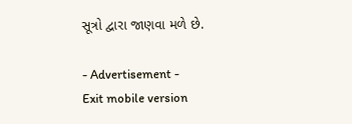સૂત્રો દ્વારા જાણવા મળે છે.

- Advertisement -
Exit mobile version